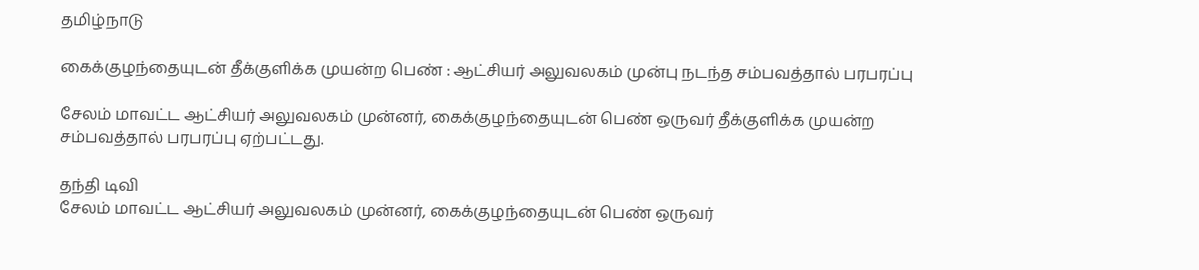தமிழ்நாடு

கைக்குழந்தையுடன் தீக்குளிக்க முயன்ற பெண் : ஆட்சியர் அலுவலகம் முன்பு நடந்த சம்பவத்தால் பரபரப்பு

சேலம் மாவட்ட ஆட்சியர் அலுவலகம் முன்னர், கைக்குழந்தையுடன் பெண் ஒருவர் தீக்குளிக்க முயன்ற சம்பவத்தால் பரபரப்பு ஏற்பட்டது.

தந்தி டிவி
சேலம் மாவட்ட ஆட்சியர் அலுவலகம் முன்னர், கைக்குழந்தையுடன் பெண் ஒருவர்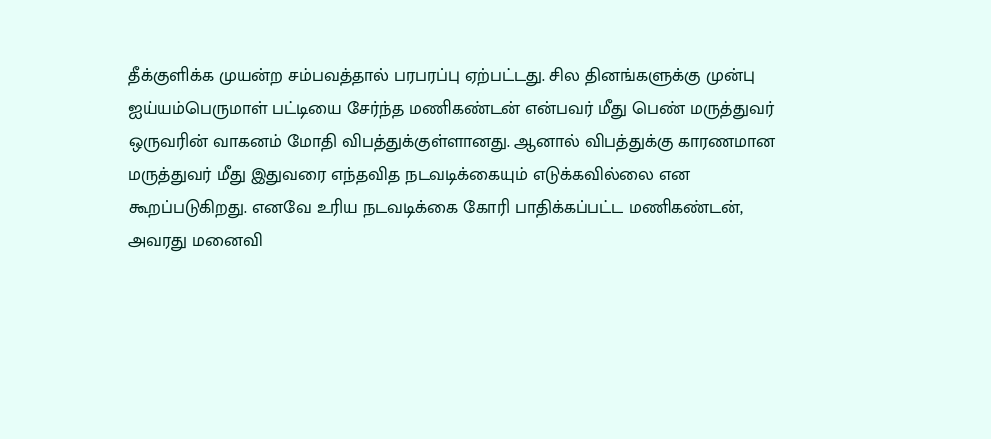தீக்குளிக்க முயன்ற சம்பவத்தால் பரபரப்பு ஏற்பட்டது. சில தினங்களுக்கு முன்பு ஐய்யம்பெருமாள் பட்டியை சேர்ந்த மணிகண்டன் என்பவர் மீது பெண் மருத்துவர் ஒருவரின் வாகனம் மோதி விபத்துக்குள்ளானது. ஆனால் விபத்துக்கு காரணமான மருத்துவர் மீது இதுவரை எந்தவித நடவடிக்கையும் எடுக்கவில்லை என கூறப்படுகிறது. எனவே உரிய நடவடிக்கை கோரி பாதிக்கப்பட்ட மணிகண்டன், அவரது மனைவி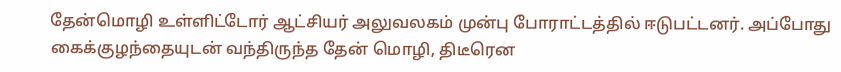தேன்மொழி உள்ளிட்டோர் ஆட்சியர் அலுவலகம் முன்பு போராட்டத்தில் ஈடுபட்டனர். அப்போது கைக்குழந்தையுடன் வந்திருந்த தேன் மொழி, திடீரென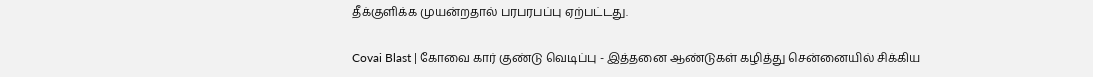தீக்குளிக்க முயன்றதால் பரபரபப்பு ஏற்பட்டது.

Covai Blast | கோவை கார் குண்டு வெடிப்பு - இத்தனை ஆண்டுகள் கழித்து சென்னையில் சிக்கிய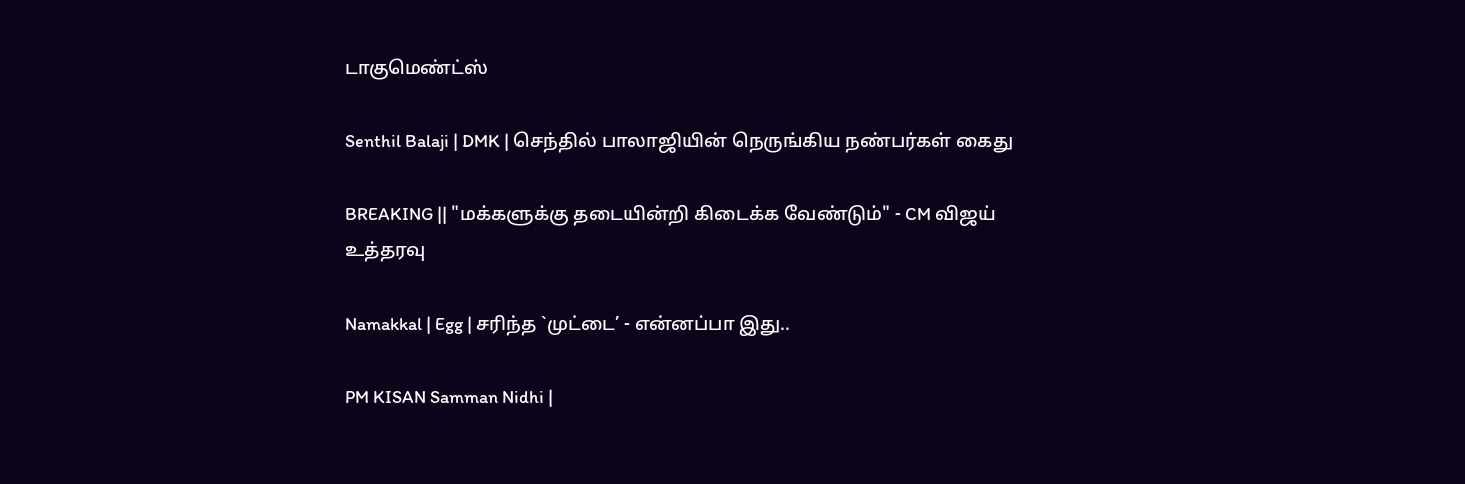டாகுமெண்ட்ஸ்

Senthil Balaji | DMK | செந்தில் பாலாஜியின் நெருங்கிய நண்பர்கள் கைது

BREAKING || "மக்களுக்கு தடையின்றி கிடைக்க வேண்டும்" - CM விஜய் உத்தரவு

Namakkal | Egg | சரிந்த `முட்டை’ - என்னப்பா இது..

PM KISAN Samman Nidhi |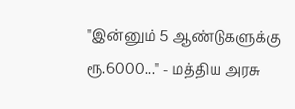"இன்னும் 5 ஆண்டுகளுக்கு ரூ.6000..." - மத்திய அரசு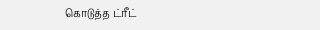கொடுத்த ட்ரீட்